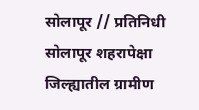सोलापूर // प्रतिनिधी
सोलापूर शहरापेक्षा जिल्ह्यातील ग्रामीण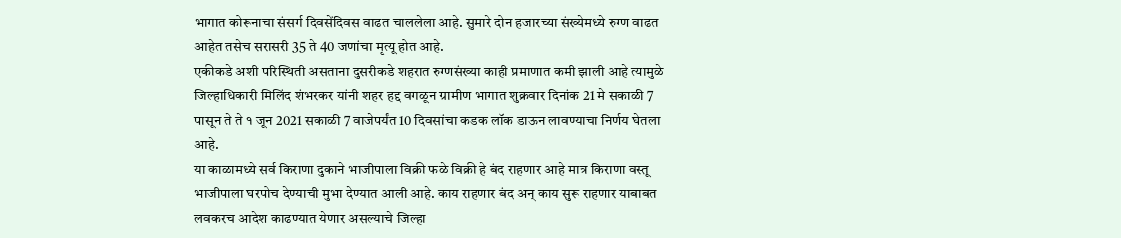भागात कोरूनाचा संसर्ग दिवसेंदिवस वाढत चाललेला आहे. सुमारे दोन हजारच्या संख्येमध्ये रुग्ण वाढत आहेत तसेच सरासरी 35 ते 40 जणांचा मृत्यू होत आहे.
एकीकडे अशी परिस्थिती असताना दुसरीकडे शहरात रुग्णसंख्या काही प्रमाणात कमी झाली आहे त्यामुळे जिल्हाधिकारी मिलिंद शंभरकर यांनी शहर हद्द वगळून ग्रामीण भागात शुक्रवार दिनांक 21 मे सकाळी 7 पासून ते ते १ जून 2021 सकाळी 7 वाजेपर्यंत 10 दिवसांचा कडक लॉक डाऊन लावण्याचा निर्णय घेतला आहे.
या काळामध्ये सर्व किराणा दुकाने भाजीपाला विक्री फळे विक्री हे बंद राहणार आहे मात्र किराणा वस्तू भाजीपाला घरपोच देण्याची मुभा देण्यात आली आहे. काय राहणार बंद अन् काय सुरू राहणार याबाबत लवकरच आदेश काढण्यात येणार असल्याचे जिल्हा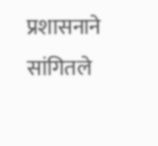प्रशासनाने सांगितले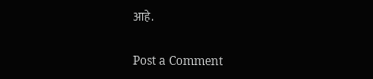आहे.

Post a Comment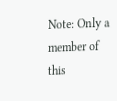Note: Only a member of this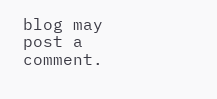blog may post a comment.